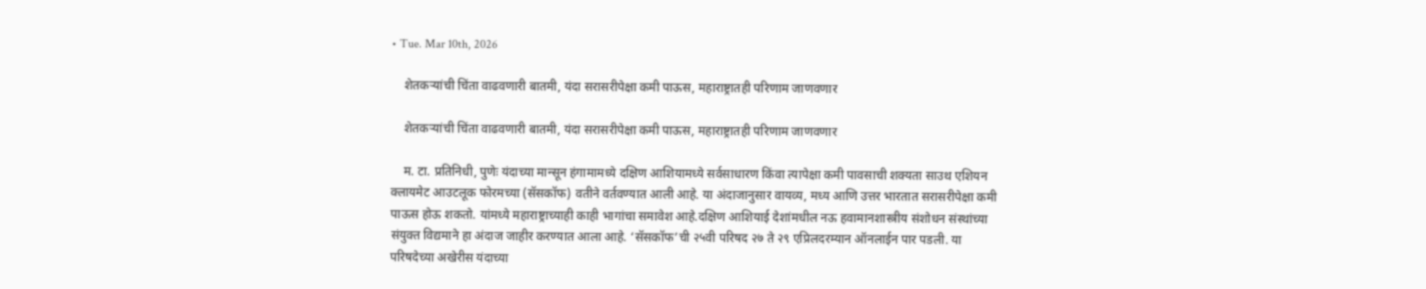• Tue. Mar 10th, 2026

    शेतकऱ्यांची चिंता वाढवणारी बातमी, यंदा सरासरीपेक्षा कमी पाऊस, महाराष्ट्रातही परिणाम जाणवणार

    शेतकऱ्यांची चिंता वाढवणारी बातमी, यंदा सरासरीपेक्षा कमी पाऊस, महाराष्ट्रातही परिणाम जाणवणार

    म. टा. प्रतिनिधी, पुणेः यंदाच्या मान्सून हंगामामध्ये दक्षिण आशियामध्ये सर्वसाधारण किंवा त्यापेक्षा कमी पावसाची शक्यता साउथ एशियन क्लायमेट आउटलूक फोरमच्या (सॅसकॉफ) वतीने वर्तवण्यात आली आहे. या अंदाजानुसार वायव्य, मध्य आणि उत्तर भारतात सरासरीपेक्षा कमी पाऊस होऊ शकतो. यांमध्ये महाराष्ट्राच्याही काही भागांचा समावेश आहे.दक्षिण आशियाई देशांमधील नऊ हवामानशास्त्रीय संशोधन संस्थांच्या संयुक्त विद्यमाने हा अंदाज जाहीर करण्यात आला आहे. ‘सॅसकॉफ’ची २५वी परिषद २७ ते २९ एप्रिलदरम्यान ऑनलाईन पार पडली. या परिषदेच्या अखेरीस यंदाच्या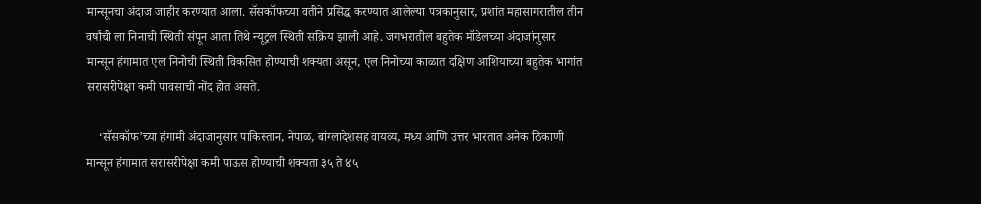मान्सूनचा अंदाज जाहीर करण्यात आला. सॅसकॉफच्या वतीने प्रसिद्ध करण्यात आलेल्या पत्रकानुसार, प्रशांत महासागरातील तीन वर्षांची ला निनाची स्थिती संपून आता तिथे न्यूट्रल स्थिती सक्रिय झाली आहे. जगभरातील बहुतेक मॉडेलच्या अंदाजांनुसार मान्सून हंगामात एल निनोची स्थिती विकसित होण्याची शक्यता असून, एल निनोच्या काळात दक्षिण आशियाच्या बहुतेक भागांत सरासरीपेक्षा कमी पावसाची नोंद होत असते.

    ‘सॅसकॉफ’च्या हंगामी अंदाजानुसार पाकिस्तान, नेपाळ, बांग्लादेशसह वायव्य, मध्य आणि उत्तर भारतात अनेक ठिकाणी मान्सून हंगामात सरासरीपेक्षा कमी पाऊस होण्याची शक्यता ३५ ते ४५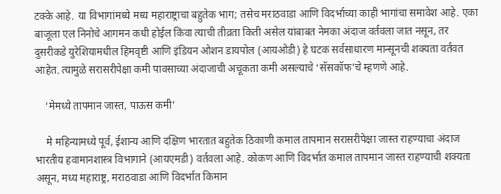टक्के आहे. या विभागांमध्ये मध्य महाराष्ट्राचा बहुतेक भाग; तसेच मराठवाडा आणि विदर्भाच्या काही भागांचा समावेश आहे. एका बाजूला एल निनोचे आगमन कधी होईल किंवा त्याची तीव्रता किती असेल यांबाबत नेमका अंदाज वर्तवला जात नसून, तर दुसरीकडे युरेशियामधील हिमवृष्टी आणि इंडियन ओशन डायपोल (आयओडी) हे घटक सर्वसाधारण मान्सूनची शक्यता वर्तवत आहेत. त्यामुळे सरासरीपेक्षा कमी पावसाच्या अंदाजाची अचूकता कमी असल्याचे ‘सॅसकॉफ’चे म्हणणे आहे.

    ‘मेमध्ये तापमान जास्त, पाऊस कमी’

    मे महिन्यामध्ये पूर्व, ईशान्य आणि दक्षिण भारतात बहुतेक ठिकाणी कमाल तापमान सरासरीपेक्षा जास्त राहण्याचा अंदाज भारतीय हवामानशास्त्र विभागाने (आयएमडी) वर्तवला आहे. कोकण आणि विदर्भात कमाल तापमान जास्त राहण्याची शक्यता असून, मध्य महाराष्ट्र, मराठवाडा आणि विदर्भात किमान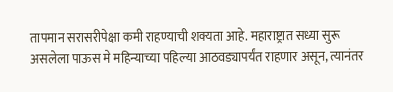तापमान सरासरीपेक्षा कमी राहण्याची शक्यता आहे. महाराष्ट्रात सध्या सुरू असलेला पाऊस मे महिन्याच्या पहिल्या आठवड्यापर्यंत राहणार असून, त्यानंतर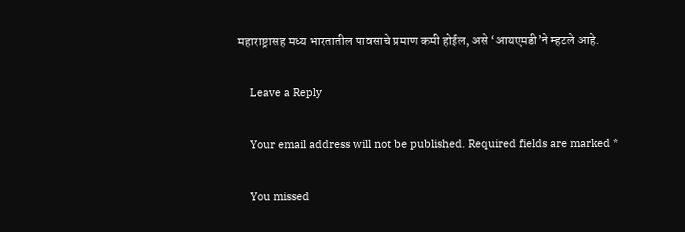महाराष्ट्रासह मध्य भारतातील पावसाचे प्रमाण कमी होईल, असे ‘आयएमडी’ने म्हटले आहे.

    Leave a Reply

    Your email address will not be published. Required fields are marked *

    You missed